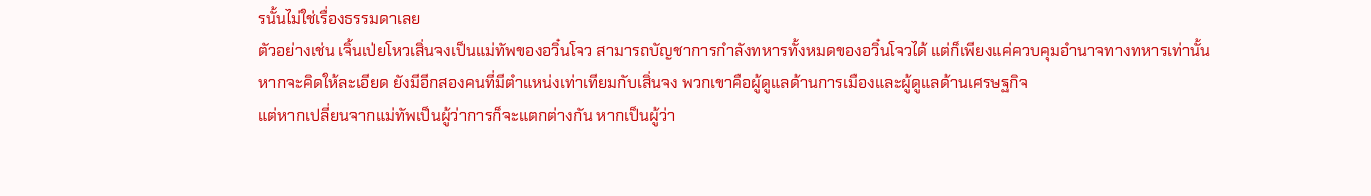รนั้นไม่ใช่เรื่องธรรมดาเลย
ตัวอย่างเช่น เจิ้นเป่ยโหวเสิ่นจงเป็นแม่ทัพของอวิ๋นโจว สามารถบัญชาการกำลังทหารทั้งหมดของอวิ๋นโจวได้ แต่ก็เพียงแค่ควบคุมอำนาจทางทหารเท่านั้น
หากจะคิดให้ละเอียด ยังมีอีกสองคนที่มีตำแหน่งเท่าเทียมกับเสิ่นจง พวกเขาคือผู้ดูแลด้านการเมืองและผู้ดูแลด้านเศรษฐกิจ
แต่หากเปลี่ยนจากแม่ทัพเป็นผู้ว่าการก็จะแตกต่างกัน หากเป็นผู้ว่า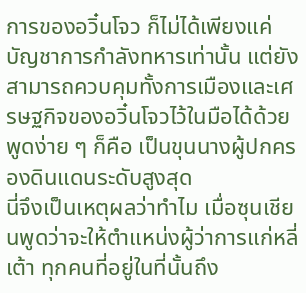การของอวิ๋นโจว ก็ไม่ได้เพียงแค่บัญชาการกำลังทหารเท่านั้น แต่ยังสามารถควบคุมทั้งการเมืองและเศรษฐกิจของอวิ๋นโจวไว้ในมือได้ด้วย
พูดง่าย ๆ ก็คือ เป็นขุนนางผู้ปกครองดินแดนระดับสูงสุด
นี่จึงเป็นเหตุผลว่าทำไม เมื่อซุนเชียนพูดว่าจะให้ตำแหน่งผู้ว่าการแก่หลี่เต้า ทุกคนที่อยู่ในที่นั้นถึง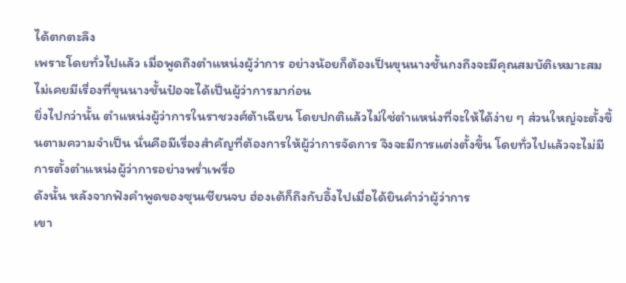ได้ตกตะลึง
เพราะโดยทั่วไปแล้ว เมื่อพูดถึงตำแหน่งผู้ว่าการ อย่างน้อยก็ต้องเป็นขุนนางชั้นกงถึงจะมีคุณสมบัติเหมาะสม ไม่เคยมีเรื่องที่ขุนนางชั้นป๋อจะได้เป็นผู้ว่าการมาก่อน
ยิ่งไปกว่านั้น ตำแหน่งผู้ว่าการในราชวงศ์ต้าเฉียน โดยปกติแล้วไม่ใช่ตำแหน่งที่จะให้ได้ง่าย ๆ ส่วนใหญ่จะตั้งขึ้นตามความจำเป็น นั่นคือมีเรื่องสำคัญที่ต้องการให้ผู้ว่าการจัดการ จึงจะมีการแต่งตั้งขึ้น โดยทั่วไปแล้วจะไม่มีการตั้งตำแหน่งผู้ว่าการอย่างพร่ำเพรื่อ
ดังนั้น หลังจากฟังคำพูดของซุนเชียนจบ ฮ่องเต้ก็ถึงกับอึ้งไปเมื่อได้ยินคำว่าผู้ว่าการ
เขา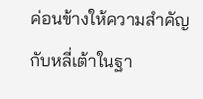ค่อนข้างให้ความสำคัญกับหลี่เต้าในฐา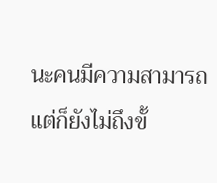นะคนมีความสามารถ แต่ก็ยังไม่ถึงขั้